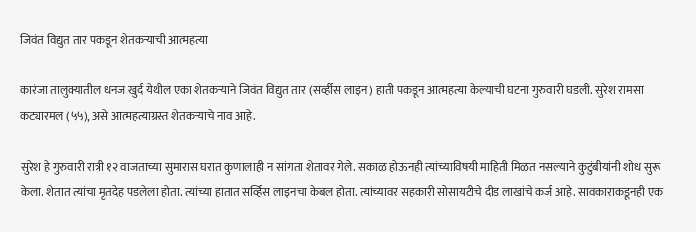जिवंत विद्युत तार पकडून शेतकऱ्याची आत्महत्या

कारंजा तालुक्यातील धनज खुर्द येथील एका शेतकऱ्याने जिवंत विद्युत तार (सर्व्हीस लाइन) हाती पकडून आत्महत्या केल्याची घटना गुरुवारी घडली. सुरेश रामसा कट्यारमल (५५), असे आत्महत्याग्रस्त शेतकऱ्याचे नाव आहे.

सुरेश हे गुरुवारी रात्री १२ वाजताच्या सुमारास घरात कुणालाही न सांगता शेतावर गेले. सकाळ होऊनही त्यांच्याविषयी माहिती मिळत नसल्याने कुटुंबीयांनी शोध सुरू केला. शेतात त्यांचा मृतदेह पडलेला होता. त्यांच्या हातात सर्व्हिस लाइनचा केबल होता. त्यांच्यावर सहकारी सोसायटीचे दीड लाखांचे कर्ज आहे. सावकाराकडूनही एक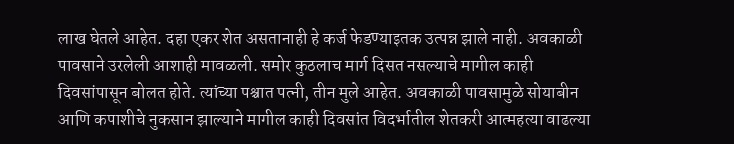लाख घेतले आहेत. दहा एकर शेत असतानाही हे कर्ज फेडण्याइतक उत्पन्न झाले नाही. अवकाळी पावसाने उरलेली आशाही मावळली. समोर कुठलाच मार्ग दिसत नसल्याचे मागील काही दिवसांपासून बोलत होते. त्यांच्या पश्चात पत्नी, तीन मुले आहेत. अवकाळी पावसामुळे सोयाबीन आणि कपाशीचे नुकसान झाल्याने मागील काही दिवसांत विदर्भातील शेतकरी आत्महत्या वाढल्या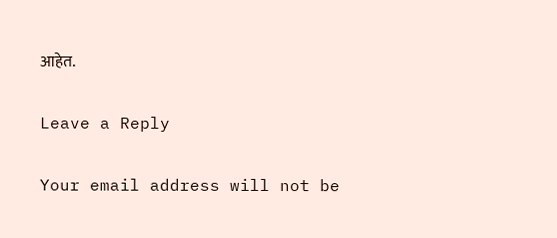आहेत.

Leave a Reply

Your email address will not be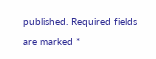published. Required fields are marked *